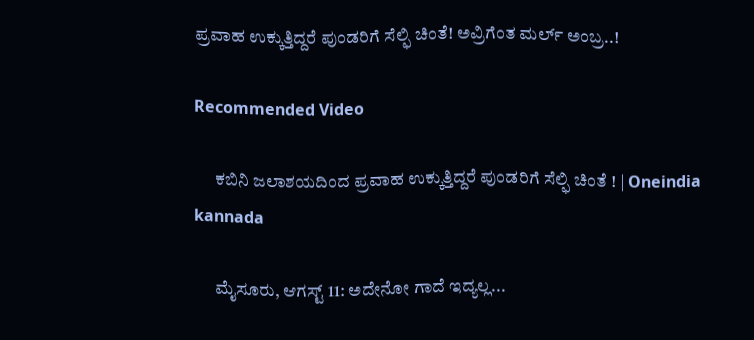ಪ್ರವಾಹ ಉಕ್ಕುತ್ತಿದ್ದರೆ ಪುಂಡರಿಗೆ ಸೆಲ್ಫಿ ಚಿಂತೆ! ಅವ್ರಿಗೆಂತ ಮರ್ಲ್ ಅಂಬ್ರ..!

Recommended Video

      ಕಬಿನಿ ಜಲಾಶಯದಿಂದ ಪ್ರವಾಹ ಉಕ್ಕುತ್ತಿದ್ದರೆ ಪುಂಡರಿಗೆ ಸೆಲ್ಫಿ ಚಿಂತೆ ! | Oneindia kannada

      ಮೈಸೂರು, ಆಗಸ್ಟ್ 11: ಅದೇನೋ ಗಾದೆ ಇದ್ಯಲ್ಲ...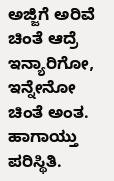ಅಜ್ಜಿಗೆ ಅರಿವೆ ಚಿಂತೆ ಆದ್ರೆ ಇನ್ಯಾರಿಗೋ, ಇನ್ನೇನೋ ಚಿಂತೆ ಅಂತ. ಹಾಗಾಯ್ತು ಪರಿಸ್ಥಿತಿ.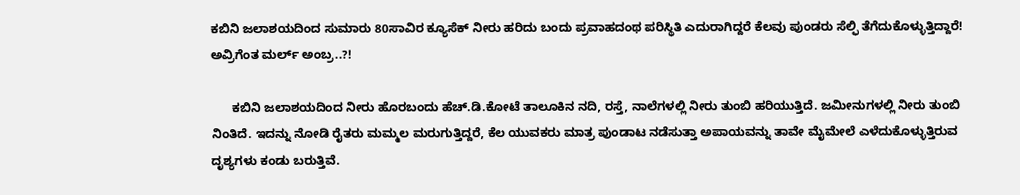ಕಬಿನಿ ಜಲಾಶಯದಿಂದ ಸುಮಾರು 80ಸಾವಿರ ಕ್ಯೂಸೆಕ್ ನೀರು ಹರಿದು ಬಂದು ಪ್ರವಾಹದಂಥ ಪರಿಸ್ಥಿತಿ ಎದುರಾಗಿದ್ದರೆ ಕೆಲವು ಪುಂಡರು ಸೆಲ್ಫಿ ತೆಗೆದುಕೊಳ್ಳುತ್ತಿದ್ದಾರೆ! ಅವ್ರಿಗೆಂತ ಮರ್ಲ್ ಅಂಬ್ರ..?!

      ಕಬಿನಿ ಜಲಾಶಯದಿಂದ ನೀರು ಹೊರಬಂದು ಹೆಚ್.ಡಿ.ಕೋಟೆ ತಾಲೂಕಿನ ನದಿ, ರಸ್ತೆ, ನಾಲೆಗಳಲ್ಲಿ ನೀರು ತುಂಬಿ ಹರಿಯುತ್ತಿದೆ. ಜಮೀನುಗಳಲ್ಲಿ ನೀರು ತುಂಬಿ ನಿಂತಿದೆ. ಇದನ್ನು ನೋಡಿ ರೈತರು ಮಮ್ಮಲ ಮರುಗುತ್ತಿದ್ದರೆ, ಕೆಲ ಯುವಕರು ಮಾತ್ರ ಪುಂಡಾಟ ನಡೆಸುತ್ತಾ ಅಪಾಯವನ್ನು ತಾವೇ ಮೈಮೇಲೆ ಎಳೆದುಕೊಳ್ಳುತ್ತಿರುವ ದೃಶ್ಯಗಳು ಕಂಡು ಬರುತ್ತಿವೆ.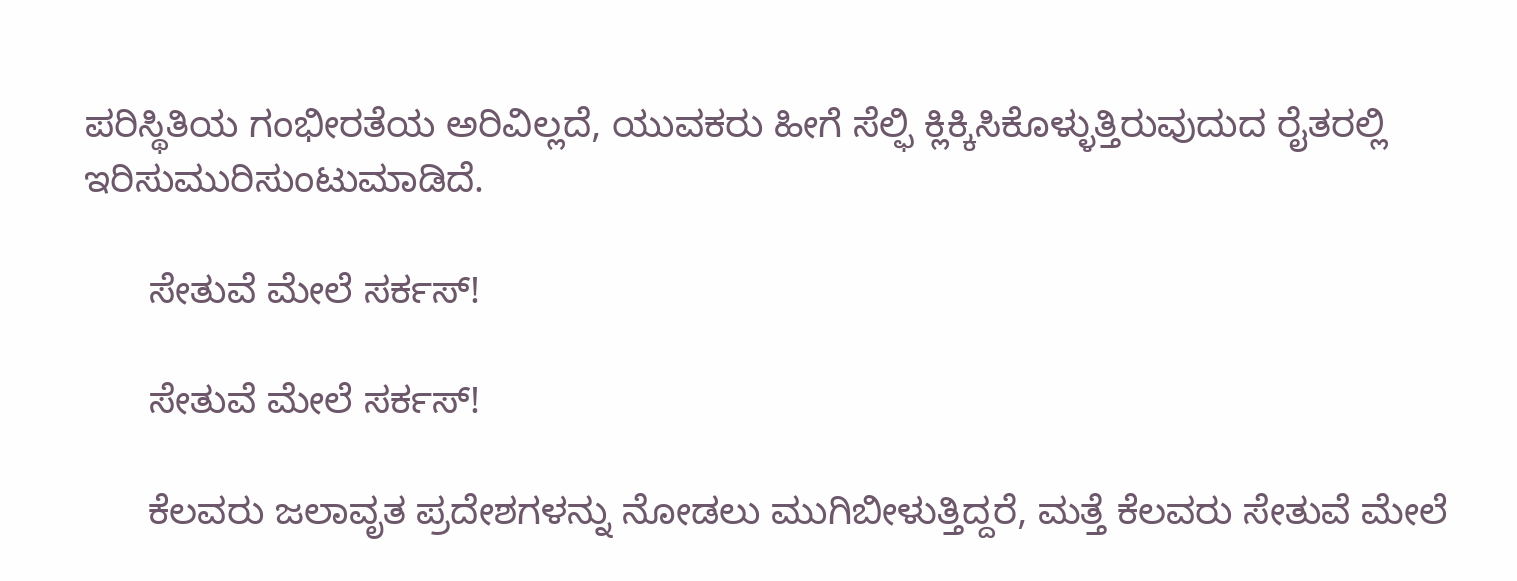ಪರಿಸ್ಥಿತಿಯ ಗಂಭೀರತೆಯ ಅರಿವಿಲ್ಲದೆ, ಯುವಕರು ಹೀಗೆ ಸೆಲ್ಫಿ ಕ್ಲಿಕ್ಕಿಸಿಕೊಳ್ಳುತ್ತಿರುವುದುದ ರೈತರಲ್ಲಿ ಇರಿಸುಮುರಿಸುಂಟುಮಾಡಿದೆ.

      ಸೇತುವೆ ಮೇಲೆ ಸರ್ಕಸ್!

      ಸೇತುವೆ ಮೇಲೆ ಸರ್ಕಸ್!

      ಕೆಲವರು ಜಲಾವೃತ ಪ್ರದೇಶಗಳನ್ನು ನೋಡಲು ಮುಗಿಬೀಳುತ್ತಿದ್ದರೆ, ಮತ್ತೆ ಕೆಲವರು ಸೇತುವೆ ಮೇಲೆ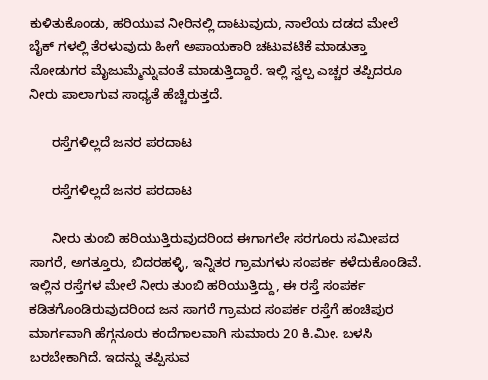ಕುಳಿತುಕೊಂಡು, ಹರಿಯುವ ನೀರಿನಲ್ಲಿ ದಾಟುವುದು, ನಾಲೆಯ ದಡದ ಮೇಲೆ ಬೈಕ್ ಗಳಲ್ಲಿ ತೆರಳುವುದು ಹೀಗೆ ಅಪಾಯಕಾರಿ ಚಟುವಟಿಕೆ ಮಾಡುತ್ತಾ ನೋಡುಗರ ಮೈಜುಮ್ಮೆನ್ನುವಂತೆ ಮಾಡುತ್ತಿದ್ದಾರೆ. ಇಲ್ಲಿ ಸ್ವಲ್ಪ ಎಚ್ಚರ ತಪ್ಪಿದರೂ ನೀರು ಪಾಲಾಗುವ ಸಾಧ್ಯತೆ ಹೆಚ್ಚಿರುತ್ತದೆ.

      ರಸ್ತೆಗಳಿಲ್ಲದೆ ಜನರ ಪರದಾಟ

      ರಸ್ತೆಗಳಿಲ್ಲದೆ ಜನರ ಪರದಾಟ

      ನೀರು ತುಂಬಿ ಹರಿಯುತ್ತಿರುವುದರಿಂದ ಈಗಾಗಲೇ ಸರಗೂರು ಸಮೀಪದ ಸಾಗರೆ, ಅಗತ್ತೂರು, ಬಿದರಹಳ್ಳಿ, ಇನ್ನಿತರ ಗ್ರಾಮಗಳು ಸಂಪರ್ಕ ಕಳೆದುಕೊಂಡಿವೆ. ಇಲ್ಲಿನ ರಸ್ತೆಗಳ ಮೇಲೆ ನೀರು ತುಂಬಿ ಹರಿಯುತ್ತಿದ್ದು, ಈ ರಸ್ತೆ ಸಂಪರ್ಕ ಕಡಿತಗೊಂಡಿರುವುದರಿಂದ ಜನ ಸಾಗರೆ ಗ್ರಾಮದ ಸಂಪರ್ಕ ರಸ್ತೆಗೆ ಹಂಚಿಪುರ ಮಾರ್ಗವಾಗಿ ಹೆಗ್ಗನೂರು ಕಂದೆಗಾಲವಾಗಿ ಸುಮಾರು 20 ಕಿ.ಮೀ. ಬಳಸಿ ಬರಬೇಕಾಗಿದೆ. ಇದನ್ನು ತಪ್ಪಿಸುವ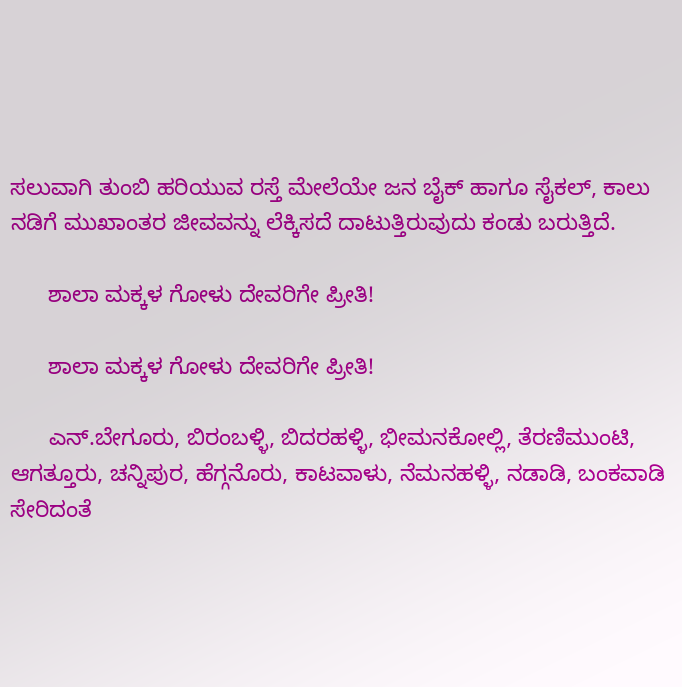ಸಲುವಾಗಿ ತುಂಬಿ ಹರಿಯುವ ರಸ್ತೆ ಮೇಲೆಯೇ ಜನ ಬೈಕ್ ಹಾಗೂ ಸೈಕಲ್, ಕಾಲು ನಡಿಗೆ ಮುಖಾಂತರ ಜೀವವನ್ನು ಲೆಕ್ಕಿಸದೆ ದಾಟುತ್ತಿರುವುದು ಕಂಡು ಬರುತ್ತಿದೆ.

      ಶಾಲಾ ಮಕ್ಕಳ ಗೋಳು ದೇವರಿಗೇ ಪ್ರೀತಿ!

      ಶಾಲಾ ಮಕ್ಕಳ ಗೋಳು ದೇವರಿಗೇ ಪ್ರೀತಿ!

      ಎನ್.ಬೇಗೂರು, ಬಿರಂಬಳ್ಳಿ, ಬಿದರಹಳ್ಳಿ, ಭೀಮನಕೋಲ್ಲಿ, ತೆರಣಿಮುಂಟಿ, ಆಗತ್ತೂರು, ಚನ್ನಿಪುರ, ಹೆಗ್ಗನೊರು, ಕಾಟವಾಳು, ನೆಮನಹಳ್ಳಿ, ನಡಾಡಿ, ಬಂಕವಾಡಿ ಸೇರಿದಂತೆ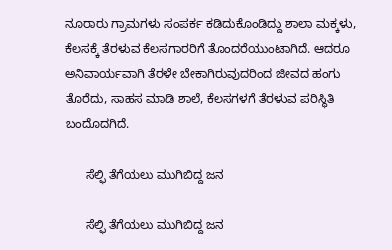ನೂರಾರು ಗ್ರಾಮಗಳು ಸಂಪರ್ಕ ಕಡಿದುಕೊಂಡಿದ್ದು ಶಾಲಾ ಮಕ್ಕಳು, ಕೆಲಸಕ್ಕೆ ತೆರಳುವ ಕೆಲಸಗಾರರಿಗೆ ತೊಂದರೆಯುಂಟಾಗಿದೆ. ಆದರೂ ಅನಿವಾರ್ಯವಾಗಿ ತೆರಳೇ ಬೇಕಾಗಿರುವುದರಿಂದ ಜೀವದ ಹಂಗು ತೊರೆದು, ಸಾಹಸ ಮಾಡಿ ಶಾಲೆ, ಕೆಲಸಗಳಗೆ ತೆರಳುವ ಪರಿಸ್ಥಿತಿ ಬಂದೊದಗಿದೆ.

      ಸೆಲ್ಫಿ ತೆಗೆಯಲು ಮುಗಿಬಿದ್ದ ಜನ

      ಸೆಲ್ಫಿ ತೆಗೆಯಲು ಮುಗಿಬಿದ್ದ ಜನ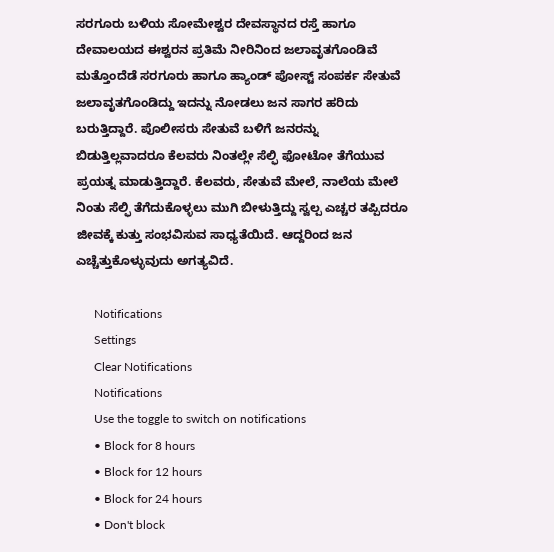ಸರಗೂರು ಬಳಿಯ ಸೋಮೇಶ್ವರ ದೇವಸ್ಥಾನದ ರಸ್ತೆ ಹಾಗೂ ದೇವಾಲಯದ ಈಶ್ವರನ ಪ್ರತಿಮೆ ನೀರಿನಿಂದ ಜಲಾವೃತಗೊಂಡಿವೆ ಮತ್ತೊಂದೆಡೆ ಸರಗೂರು ಹಾಗೂ ಹ್ಯಾಂಡ್ ಪೋಸ್ಟ್ ಸಂಪರ್ಕ ಸೇತುವೆ ಜಲಾವೃತಗೊಂಡಿದ್ದು ಇದನ್ನು ನೋಡಲು ಜನ ಸಾಗರ ಹರಿದು ಬರುತ್ತಿದ್ದಾರೆ. ಪೊಲೀಸರು ಸೇತುವೆ ಬಳಿಗೆ ಜನರನ್ನು ಬಿಡುತ್ತಿಲ್ಲವಾದರೂ ಕೆಲವರು ನಿಂತಲ್ಲೇ ಸೆಲ್ಫಿ ಫೋಟೋ ತೆಗೆಯುವ ಪ್ರಯತ್ನ ಮಾಡುತ್ತಿದ್ದಾರೆ. ಕೆಲವರು, ಸೇತುವೆ ಮೇಲೆ, ನಾಲೆಯ ಮೇಲೆ ನಿಂತು ಸೆಲ್ಫಿ ತೆಗೆದುಕೊಳ್ಳಲು ಮುಗಿ ಬೀಳುತ್ತಿದ್ದು ಸ್ವಲ್ಪ ಎಚ್ಚರ ತಪ್ಪಿದರೂ ಜೀವಕ್ಕೆ ಕುತ್ತು ಸಂಭವಿಸುವ ಸಾಧ್ಯತೆಯಿದೆ. ಆದ್ದರಿಂದ ಜನ ಎಚ್ಚೆತ್ತುಕೊಳ್ಳುವುದು ಅಗತ್ಯವಿದೆ.

      Notifications
      Settings
      Clear Notifications
      Notifications
      Use the toggle to switch on notifications
      • Block for 8 hours
      • Block for 12 hours
      • Block for 24 hours
      • Don't block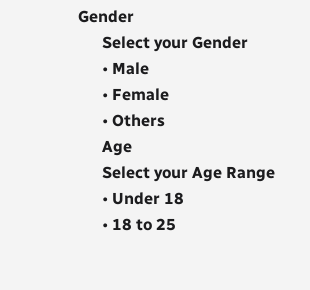Gender
      Select your Gender
      • Male
      • Female
      • Others
      Age
      Select your Age Range
      • Under 18
      • 18 to 25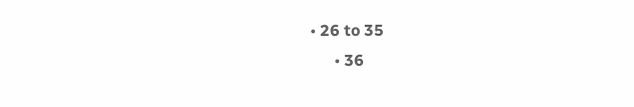• 26 to 35
      • 36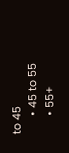to 45
      • 45 to 55
      • 55+